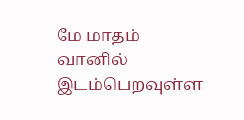மே மாதம் வானில் இடம்பெறவுள்ள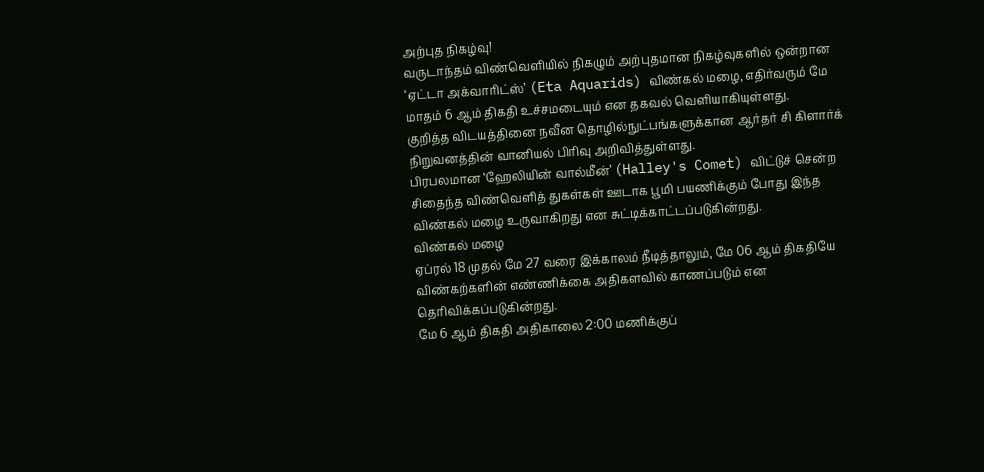அற்புத நிகழ்வு!
வருடாந்தம் விண்வெளியில் நிகழும் அற்புதமான நிகழ்வுகளில் ஒன்றான ‘ஏட்டா அக்வாரிட்ஸ்’ (Eta Aquarids) விண்கல் மழை, எதிர்வரும் மே மாதம் 6 ஆம் திகதி உச்சமடையும் என தகவல் வெளியாகியுள்ளது.
குறித்த விடயத்தினை நவீன தொழில்நுட்பங்களுக்கான ஆர்தர் சி கிளார்க் நிறுவனத்தின் வானியல் பிரிவு அறிவித்துள்ளது.
பிரபலமான ‘ஹேலியின் வால்மீன்’ (Halley's Comet) விட்டுச் சென்ற சிதைந்த விண்வெளித் துகள்கள் ஊடாக பூமி பயணிக்கும் போது இந்த விண்கல் மழை உருவாகிறது என சுட்டிக்காட்டப்படுகின்றது.
விண்கல் மழை
ஏப்ரல் 18 முதல் மே 27 வரை இக்காலம் நீடித்தாலும், மே 06 ஆம் திகதியே விண்கற்களின் எண்ணிக்கை அதிகளவில் காணப்படும் என தெரிவிக்கப்படுகின்றது.
மே 6 ஆம் திகதி அதிகாலை 2:00 மணிக்குப்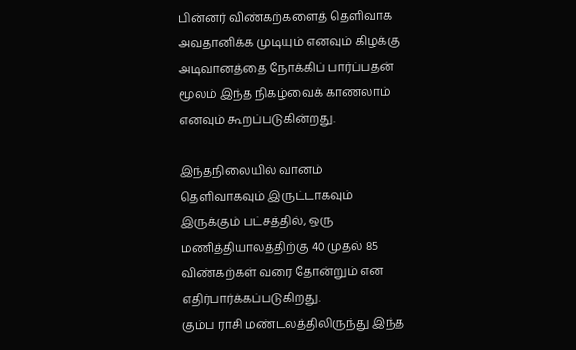பின்னர் விண்கற்களைத் தெளிவாக அவதானிக்க முடியும் எனவும் கிழக்கு அடிவானத்தை நோக்கிப் பார்ப்பதன் மூலம் இந்த நிகழ்வைக் காணலாம் எனவும் கூறப்படுகின்றது.

இந்தநிலையில் வானம் தெளிவாகவும் இருட்டாகவும் இருக்கும் பட்சத்தில், ஒரு மணித்தியாலத்திற்கு 40 முதல் 85 விண்கற்கள் வரை தோன்றும் என எதிர்பார்க்கப்படுகிறது.
கும்ப ராசி மண்டலத்திலிருந்து இந்த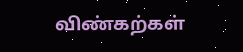விண்கற்கள்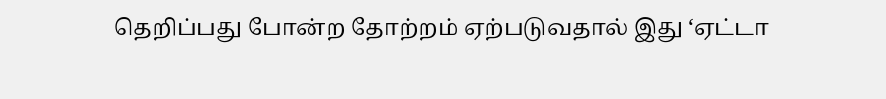தெறிப்பது போன்ற தோற்றம் ஏற்படுவதால் இது ‘ஏட்டா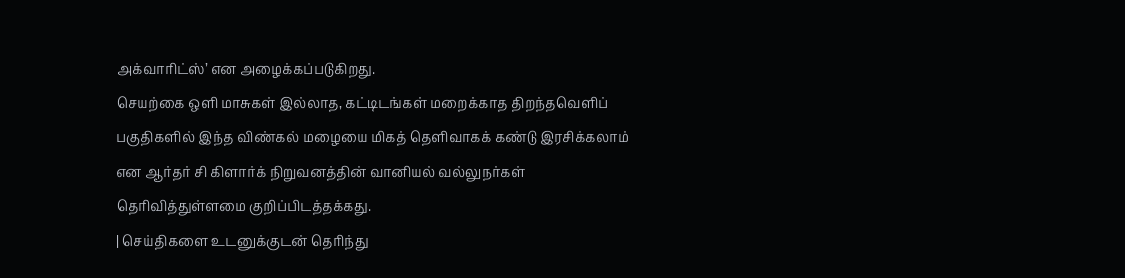அக்வாரிட்ஸ்’ என அழைக்கப்படுகிறது.
செயற்கை ஒளி மாசுகள் இல்லாத, கட்டிடங்கள் மறைக்காத திறந்தவெளிப் பகுதிகளில் இந்த விண்கல் மழையை மிகத் தெளிவாகக் கண்டு இரசிக்கலாம் என ஆர்தர் சி கிளார்க் நிறுவனத்தின் வானியல் வல்லுநர்கள் தெரிவித்துள்ளமை குறிப்பிடத்தக்கது.
| செய்திகளை உடனுக்குடன் தெரிந்து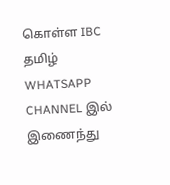கொள்ள IBC தமிழ் WHATSAPP CHANNEL இல் இணைந்து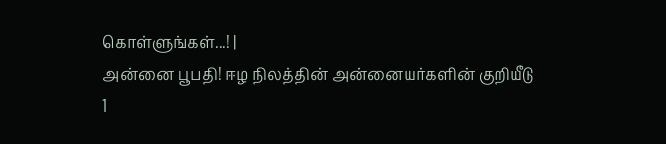கொள்ளுங்கள்...! |
அன்னை பூபதி! ஈழ நிலத்தின் அன்னையர்களின் குறியீடு
1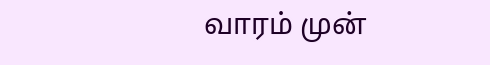வாரம் முன்